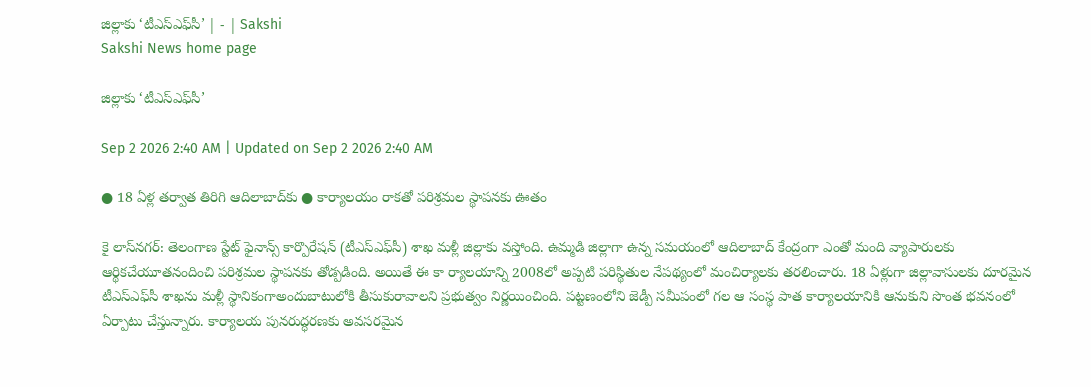జిల్లాకు ‘టీఎస్‌ఎఫ్‌సీ’ | - | Sakshi
Sakshi News home page

జిల్లాకు ‘టీఎస్‌ఎఫ్‌సీ’

Sep 2 2026 2:40 AM | Updated on Sep 2 2026 2:40 AM

● 18 ఏళ్ల తర్వాత తిరిగి ఆదిలాబాద్‌కు ● కార్యాలయం రాకతో పరిశ్రమల స్థాపనకు ఊతం

కై లాస్‌నగర్‌: తెలంగాణ స్టేట్‌ ఫైనాన్స్‌ కార్పొరేషన్‌ (టీఎస్‌ఎఫ్‌సీ) శాఖ మళ్లీ జిల్లాకు వస్తోంది. ఉమ్మడి జిల్లాగా ఉన్న సమయంలో ఆదిలాబాద్‌ కేంద్రంగా ఎంతో మంది వ్యాపారులకు ఆర్థికచేయూతనందించి పరిశ్రమల స్థాపనకు తోడ్పడింది. అయితే ఈ కా ర్యాలయాన్ని 2008లో అప్పటి పరిస్థితుల నేపథ్యంలో మంచిర్యాలకు తరలించారు. 18 ఏళ్లుగా జిల్లావాసులకు దూరమైన టీఎస్‌ఎఫ్‌సీ శాఖను మళ్లీ స్థానికంగాఅందుబాటులోకి తీసుకురావాలని ప్రభుత్వం నిర్ణయించింది. పట్టణంలోని జెడ్పీ సమీపంలో గల ఆ సంస్థ పాత కార్యాలయానికి ఆనుకుని సొంత భవనంలో ఏర్పాటు చేస్తున్నారు. కార్యాలయ పునరుద్ధరణకు అవసరమైన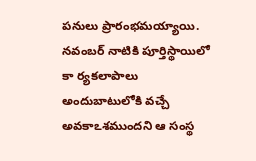పనులు ప్రారంభమయ్యాయి. నవంబర్‌ నాటికి పూర్తిస్థాయిలో కా ర్యకలాపాలు అందుబాటులోకి వచ్చే అవకాఽశముందని ఆ సంస్థ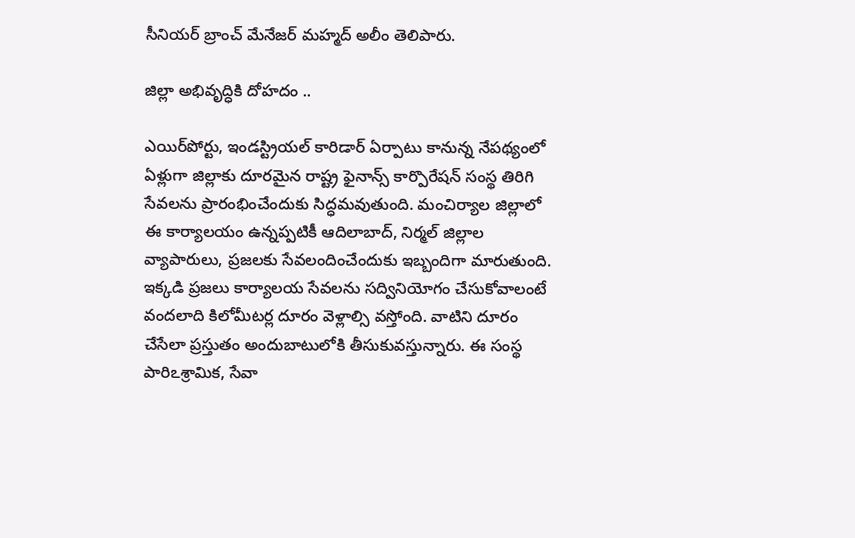సీనియర్‌ బ్రాంచ్‌ మేనేజర్‌ మహ్మద్‌ అలీం తెలిపారు.

జిల్లా అభివృద్ధికి దోహదం ..

ఎయిర్‌పోర్టు, ఇండస్ట్రియల్‌ కారిడార్‌ ఏర్పాటు కానున్న నేపథ్యంలో ఏళ్లుగా జిల్లాకు దూరమైన రాష్ట్ర ఫైనాన్స్‌ కార్పొరేషన్‌ సంస్థ తిరిగి సేవలను ప్రారంభించేందుకు సిద్ధమవుతుంది. మంచిర్యాల జిల్లాలో ఈ కార్యాలయం ఉన్నప్పటికీ ఆదిలాబాద్‌, నిర్మల్‌ జిల్లాల వ్యాపారులు, ప్రజలకు సేవలందించేందుకు ఇబ్బందిగా మారుతుంది. ఇక్కడి ప్రజలు కార్యాలయ సేవలను సద్వినియోగం చేసుకోవాలంటే వందలాది కిలోమీటర్ల దూరం వెళ్లాల్సి వస్తోంది. వాటిని దూరం చేసేలా ప్రస్తుతం అందుబాటులోకి తీసుకువస్తున్నారు. ఈ సంస్థ పారిఽశ్రామిక, సేవా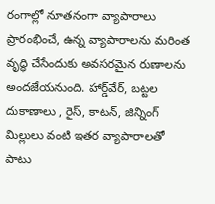రంగాల్లో నూతనంగా వ్యాపారాలు ప్రారంభించే, ఉన్న వ్యాపారాలను మరింత వృద్ధి చేసేందుకు అవసరమైన రుణాలను అందజేయనుంది. హార్డ్‌వేర్‌, బట్టల దుకాణాలు , రైస్‌, కాటన్‌, జిన్నింగ్‌ మిల్లులు వంటి ఇతర వ్యాపారాలతో పాటు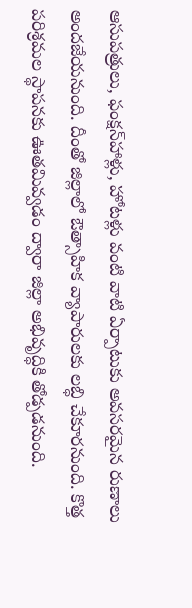ఆసుపత్రులు, ఫంక్షన్‌హాళ్లు, హోటళ్లు వంటి వాటి ఏర్పాటుకు అవసరమైన రుణాలు అందజేయనుంది. దీంతో జిల్లాలో ఔత్సాహిక వ్యాపారులకు లబ్ధి చేకూరనుంది. కొత్త పరిశ్రమల స్థాపనకు ఊతమివ్వడం ద్వారా జిల్లా అభివృద్ధికి తోడ్పడనుంది.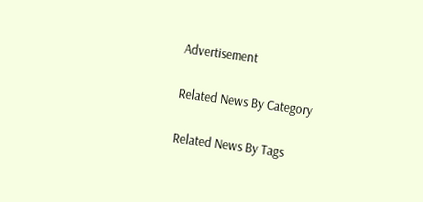Advertisement

Related News By Category

Related News By Tags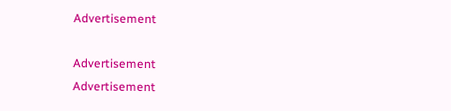Advertisement

Advertisement
Advertisement